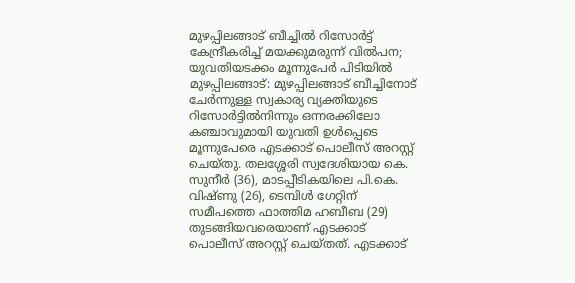മുഴപ്പിലങ്ങാട് ബീച്ചിൽ റിസോർട്ട് കേന്ദ്രീകരിച്ച് മയക്കുമരുന്ന് വിൽപന; യുവതിയടക്കം മൂന്നുപേർ പിടിയിൽ
മുഴപ്പിലങ്ങാട്: മുഴപ്പിലങ്ങാട് ബീച്ചിനോട് ചേർന്നുള്ള സ്വകാര്യ വ്യക്തിയുടെ റിസോർട്ടിൽനിന്നും ഒന്നരക്കിലോ കഞ്ചാവുമായി യുവതി ഉൾപ്പെടെ മൂന്നുപേരെ എടക്കാട് പൊലീസ് അറസ്റ്റ് ചെയ്തു. തലശ്ശേരി സ്വദേശിയായ കെ. സുനീർ (36), മാടപ്പീടികയിലെ പി.കെ. വിഷ്ണു (26), ടെമ്പിൾ ഗേറ്റിന് സമീപത്തെ ഫാത്തിമ ഹബീബ (29) തുടങ്ങിയവരെയാണ് എടക്കാട് പൊലീസ് അറസ്റ്റ് ചെയ്തത്. എടക്കാട്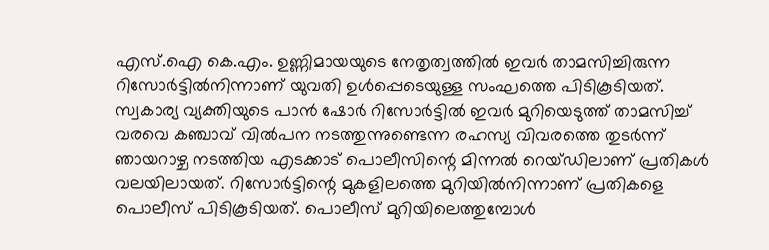എസ്.ഐ കെ.എം. ഉണ്ണിമായയുടെ നേതൃത്വത്തിൽ ഇവർ താമസിച്ചിരുന്ന റിസോർട്ടിൽനിന്നാണ് യുവതി ഉൾപ്പെടെയുള്ള സംഘത്തെ പിടികൂടിയത്. സ്വകാര്യ വ്യക്തിയുടെ പാൻ ഷോർ റിസോർട്ടിൽ ഇവർ മുറിയെടുത്ത് താമസിച്ച് വരവെ കഞ്ചാവ് വിൽപന നടത്തുന്നുണ്ടെന്ന രഹസ്യ വിവരത്തെ തുടർന്ന് ഞായറാഴ്ച നടത്തിയ എടക്കാട് പൊലീസിന്റെ മിന്നൽ റെയ്ഡിലാണ് പ്രതികൾ വലയിലായത്. റിസോർട്ടിന്റെ മുകളിലത്തെ മുറിയിൽനിന്നാണ് പ്രതികളെ പൊലീസ് പിടികൂടിയത്. പൊലീസ് മുറിയിലെത്തുമ്പോൾ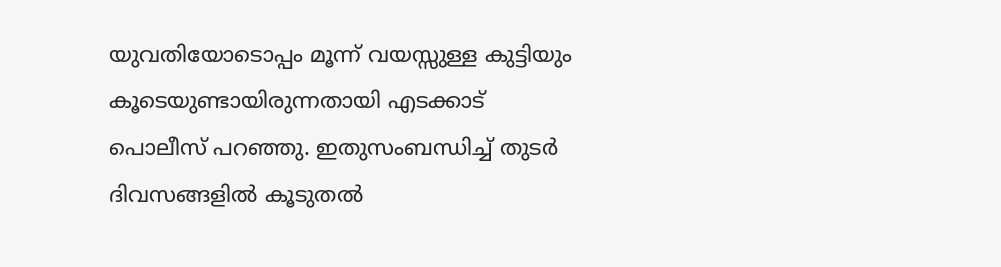യുവതിയോടൊപ്പം മൂന്ന് വയസ്സുള്ള കുട്ടിയും കൂടെയുണ്ടായിരുന്നതായി എടക്കാട് പൊലീസ് പറഞ്ഞു. ഇതുസംബന്ധിച്ച് തുടർ ദിവസങ്ങളിൽ കൂടുതൽ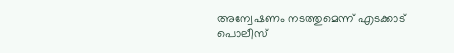അന്വേഷണം നടത്തുമെന്ന് എടക്കാട് പൊലീസ്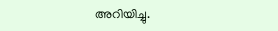അറിയിച്ചു.